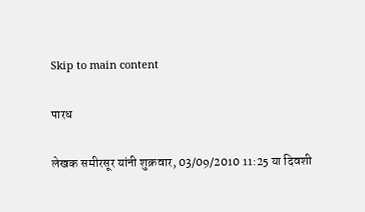Skip to main content

पारध

लेखक समीरसूर यांनी शुक्रवार, 03/09/2010 11:25 या दिवशी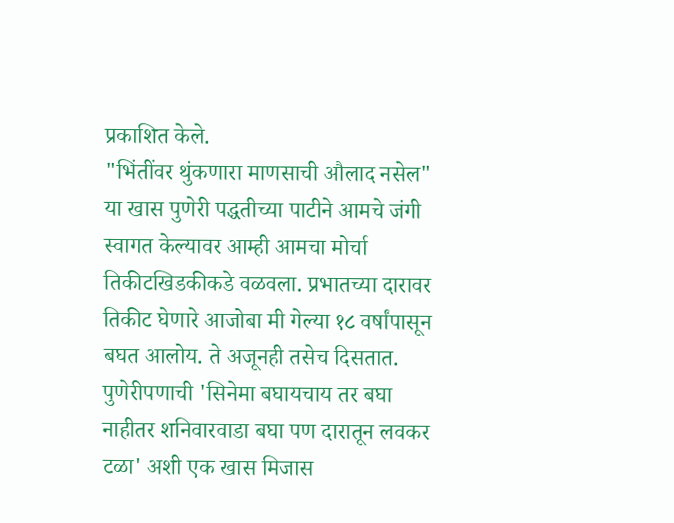प्रकाशित केले.
"भिंतींवर थुंकणारा माणसाची औलाद नसेल" या खास पुणेरी पद्धतीच्या पाटीने आमचे जंगी स्वागत केल्यावर आम्ही आमचा मोर्चा तिकीटखिडकीकडे वळवला. प्रभातच्या दारावर तिकीट घेणारे आजोबा मी गेल्या १८ वर्षांपासून बघत आलोय. ते अजूनही तसेच दिसतात. पुणेरीपणाची 'सिनेमा बघायचाय तर बघा नाहीतर शनिवारवाडा बघा पण दारातून लवकर टळा' अशी एक खास मिजास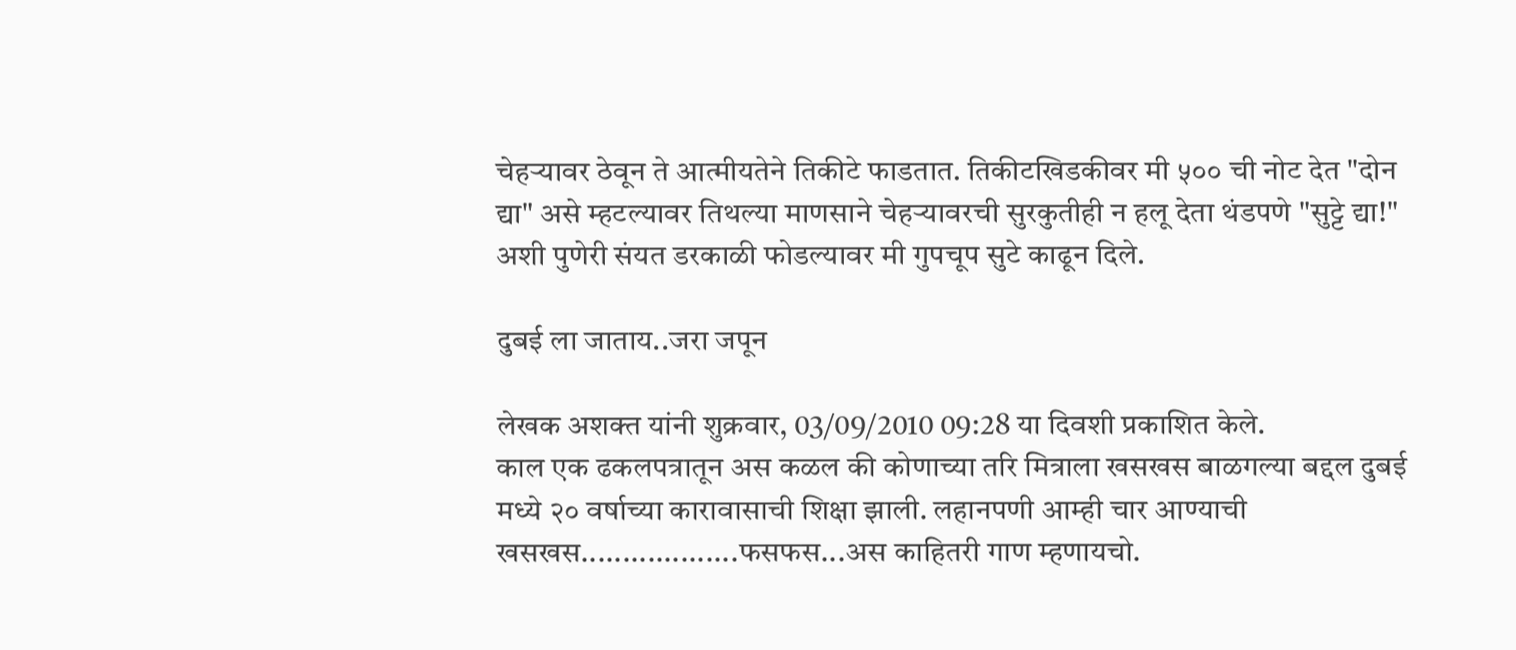चेहर्‍यावर ठेवून ते आत्मीयतेने तिकीटे फाडतात. तिकीटखिडकीवर मी ५०० ची नोट देत "दोन द्या" असे म्हटल्यावर तिथल्या माणसाने चेहर्‍यावरची सुरकुतीही न हलू देता थंडपणे "सुट्टे द्या!" अशी पुणेरी संयत डरकाळी फोडल्यावर मी गुपचूप सुटे काढून दिले.

दुबई ला जाताय..जरा जपून

लेखक अशक्त यांनी शुक्रवार, 03/09/2010 09:28 या दिवशी प्रकाशित केले.
काल एक ढकलपत्रातून अस कळल की कोणाच्या तरि मित्राला खसखस बाळगल्या बद्दल दुबई मध्ये २० वर्षाच्या कारावासाची शिक्षा झाली. लहानपणी आम्ही चार आण्याची खसखस...................फसफस...अस काहितरी गाण म्हणायचो.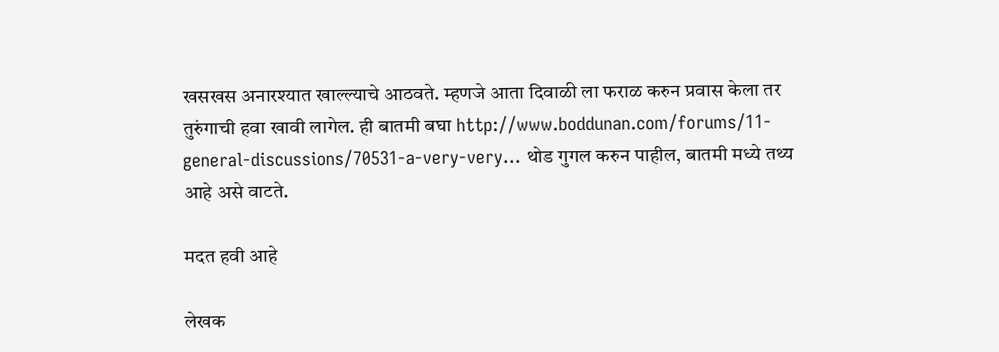खसखस अनारश्यात खाल्ल्याचे आठवते. म्हणजे आता दिवाळी ला फराळ करुन प्रवास केला तर तुरुंगाची हवा खावी लागेल. ही बातमी बघा http://www.boddunan.com/forums/11-general-discussions/70531-a-very-very… थोड गुगल करुन पाहील, बातमी मध्ये तथ्य आहे असे वाटते.

मदत हवी आहे

लेखक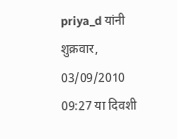priya_d यांनी शुक्रवार, 03/09/2010 09:27 या दिवशी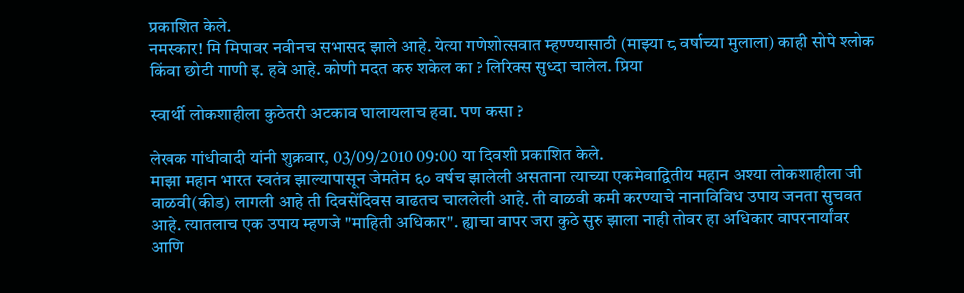प्रकाशित केले.
नमस्कार! मि मिपावर नवीनच सभासद झाले आहे. येत्या गणेशोत्सवात म्हण्ण्यासाठी (माझ्या ८ वर्षाच्या मुलाला) काही सोपे श्लोक किंवा छोटी गाणी इ. हवे आहे. कोणी मदत करु शकेल का ? लिरिक्स सुध्दा चालेल. प्रिया

स्वार्थी लोकशाहीला कुठेतरी अटकाव घालायलाच हवा. पण कसा ?

लेखक गांधीवादी यांनी शुक्रवार, 03/09/2010 09:00 या दिवशी प्रकाशित केले.
माझा महान भारत स्वतंत्र झाल्यापासून जेमतेम ६० वर्षच झालेली असताना त्याच्या एकमेवाद्वितीय महान अश्या लोकशाहीला जी वाळवी(कीड) लागली आहे ती दिवसेंदिवस वाढतच चाललेली आहे. ती वाळवी कमी करण्याचे नानाविविध उपाय जनता सुचवत आहे. त्यातलाच एक उपाय म्हणजे "माहिती अधिकार". ह्याचा वापर जरा कुठे सुरु झाला नाही तोवर हा अधिकार वापरनार्यांवर आणि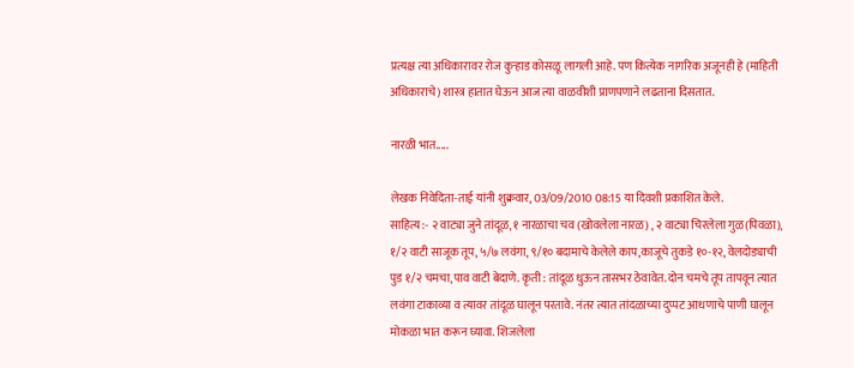प्रत्यक्ष त्या अधिकारावर रोज कुऱ्हाड कोसळू लागली आहे. पण कित्येक नागरिक अजूनही हे (माहिती अधिकाराचे) शास्त्र हातात घेऊन आज त्या वाळवीशी प्राणपणाने लढताना दिसतात.

नारळी भात.....

लेखक निवेदिता-ताई यांनी शुक्रवार, 03/09/2010 08:15 या दिवशी प्रकाशित केले.
साहित्य :- २ वाट्या जुने तांदूळ, १ नारळाचा चव (खोवलेला नारळ) , २ वाट्या चिरलेला गुळ(पिवळा), १/२ वाटी साजूक तूप, ५/७ लवंगा, ९/१० बदामाचे केलेले काप,काजूचे तुकडे १०-१२, वेलदोड्याची पुड १/२ चमचा,पाव वाटी बेदाणे. कृती : तांदूळ धुऊन तासभर ठेवावेत. दोन चमचे तूप तापवून त्यात लवंगा टाकाव्या व त्यावर तांदूळ घालून परतावे. नंतर त्यात तांदळाच्या दुप्पट आधणाचे पाणी घालून मोकळा भात करून घ्यावा. शिजलेला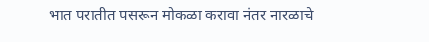भात परातीत पसरून मोकळा करावा नंतर नारळाचे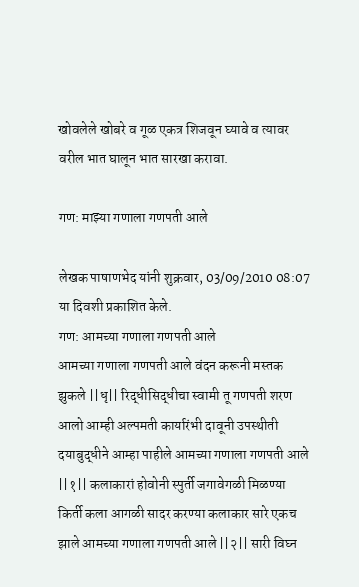खोवलेले खोबरे व गूळ एकत्र शिजवून घ्यावे व त्यावर वरील भात घालून भात सारखा करावा.

गण: माझ्या गणाला गणपती आले

लेखक पाषाणभेद यांनी शुक्रवार, 03/09/2010 08:07 या दिवशी प्रकाशित केले.
गण: आमच्या गणाला गणपती आले
आमच्या गणाला गणपती आले वंदन करूनी मस्तक झुकले ||धृ|| रिद्धीसिद्धीचा स्वामी तू गणपती शरण आलो आम्ही अल्पमती कार्यारंभी दावूनी उपस्थीती दयाबुद्धीने आम्हा पाहीले आमच्या गणाला गणपती आले ||१|| कलाकारां होवोनी स्पुर्ती जगावेगळी मिळण्या किर्ती कला आगळी सादर करण्या कलाकार सारे एकच झाले आमच्या गणाला गणपती आले ||२|| सारी विघ्न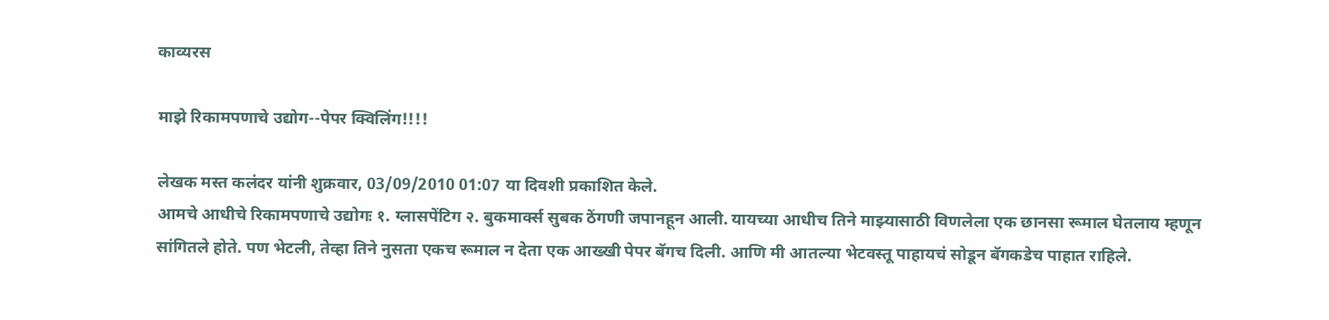काव्यरस

माझे रिकामपणाचे उद्योग--पेपर क्विलिंग!!!!

लेखक मस्त कलंदर यांनी शुक्रवार, 03/09/2010 01:07 या दिवशी प्रकाशित केले.
आमचे आधीचे रिकामपणाचे उद्योगः १. ग्लासपेंटिग २. बुकमार्क्स सुबक ठेंगणी जपानहून आली. यायच्या आधीच तिने माझ्यासाठी विणलेला एक छानसा रूमाल घेतलाय म्हणून सांगितले होते. पण भेटली, तेव्हा तिने नुसता एकच रूमाल न देता एक आख्खी पेपर बॅगच दिली. आणि मी आतल्या भेटवस्तू पाहायचं सोडून बॅगकडेच पाहात राहिले.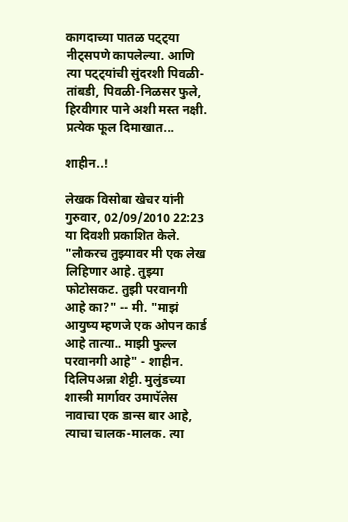कागदाच्या पातळ पट्ट्या नीट्सपणे कापलेल्या. आणि त्या पट्ट्यांची सुंदरशी पिवळी-तांबडी, पिवळी-निळसर फुले, हिरवीगार पाने अशी मस्त नक्षी. प्रत्येक फूल दिमाखात...

शाहीन..!

लेखक विसोबा खेचर यांनी गुरुवार, 02/09/2010 22:23 या दिवशी प्रकाशित केले.
"लौकरच तुझ्यावर मी एक लेख लिहिणार आहे. तुझ्या फोटोसकट. तुझी परवानगी आहे का?" -- मी. "माझं आयुष्य म्हणजे एक ओपन कार्ड आहे तात्या.. माझी फुल्ल परवानगी आहे" - शाहीन. दिलिपअन्ना शेट्टी. मुलुंडच्या शास्त्री मार्गावर उमापॅलेस नावाचा एक डान्स बार आहे, त्याचा चालक-मालक. त्या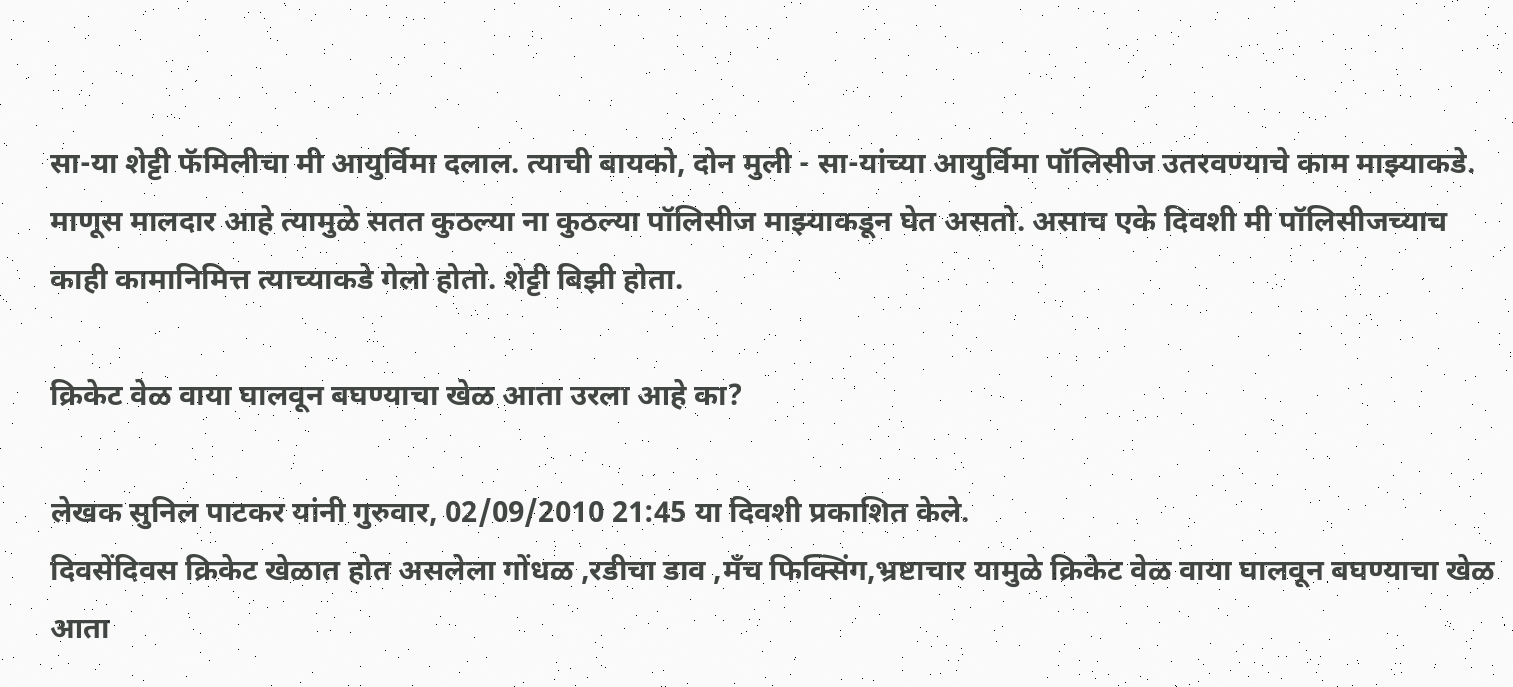सा-या शेट्टी फॅमिलीचा मी आयुर्विमा दलाल. त्याची बायको, दोन मुली - सा-यांच्या आयुर्विमा पॉलिसीज उतरवण्याचे काम माझ्याकडे. माणूस मालदार आहे त्यामुळे सतत कुठल्या ना कुठल्या पॉलिसीज माझ्याकडून घेत असतो. असाच एके दिवशी मी पॉलिसीजच्याच काही कामानिमित्त त्याच्याकडे गेलो होतो. शेट्टी बिझी होता.

क्रिकेट वेळ वाया घालवून बघण्याचा खेळ आता उरला आहे का?

लेखक सुनिल पाटकर यांनी गुरुवार, 02/09/2010 21:45 या दिवशी प्रकाशित केले.
दिवसेंदिवस क्रिकेट खेळात होत असलेला गोंधळ ,रडीचा डाव ,मँच फिक्सिंग,भ्रष्टाचार यामुळे क्रिकेट वेळ वाया घालवून बघण्याचा खेळ आता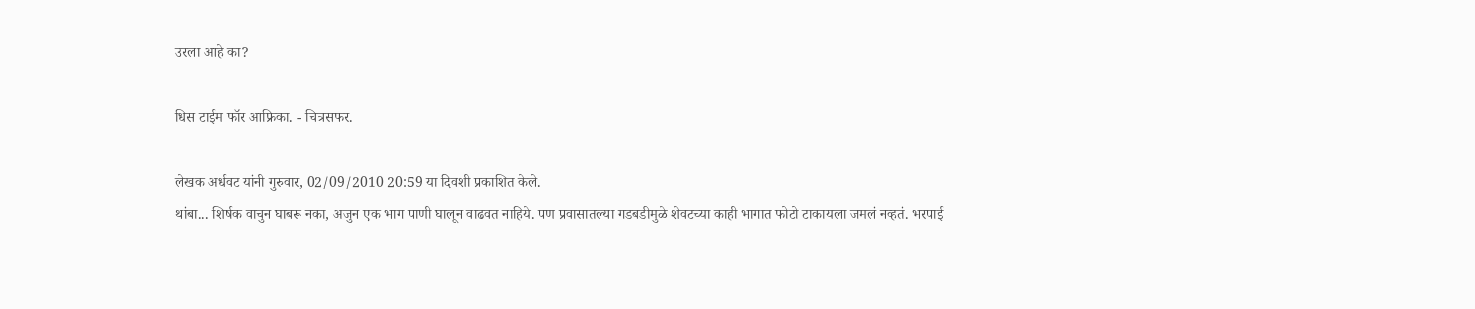उरला आहे का?

धिस टाईम फॉर आफ्रिका. - चित्रसफर.

लेखक अर्धवट यांनी गुरुवार, 02/09/2010 20:59 या दिवशी प्रकाशित केले.
थांबा... शिर्षक वाचुन घाबरू नका, अजुन एक भाग पाणी घालून वाढवत नाहिये. पण प्रवासातल्या गडबडीमुळे शेवटच्या काही भागात फोटो टाकायला जमलं नव्हतं. भरपाई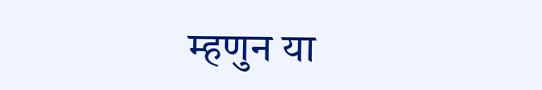म्हणुन या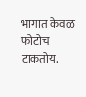भागात केवळ फोटोच टाकतोय.